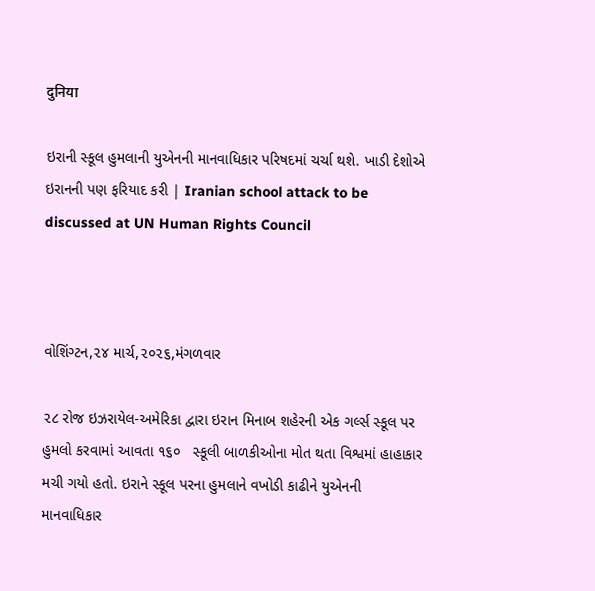दुनिया

ઇરાની સ્કૂલ હુમલાની યુએનની માનવાધિકાર પરિષદમાં ચર્ચા થશે. ખાડી દેશોએ ઇરાનની પણ ફરિયાદ કરી | Iranian school attack to be discussed at UN Human Rights Council



વોશિંગ્ટન,૨૪ માર્ચ,૨૦૨૬,મંગળવાર

૨૮ રોજ ઇઝરાયેલ-અમેરિકા દ્વારા ઇરાન મિનાબ શહેરની એક ગર્લ્સ સ્કૂલ પર હુમલો કરવામાં આવતા ૧૬૦   સ્કૂલી બાળકીઓના મોત થતા વિશ્વમાં હાહાકાર મચી ગયો હતો. ઇરાને સ્કૂલ પરના હુમલાને વખોડી કાઢીને યુએનની માનવાધિકાર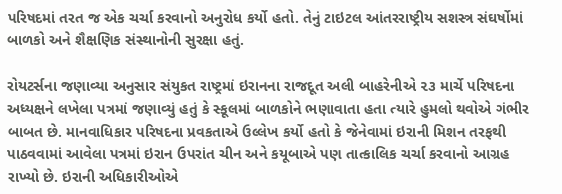પરિષદમાં તરત જ એક ચર્ચા કરવાનો અનુરોધ કર્યો હતો. તેનું ટાઇટલ આંતરરાષ્ટ્રીય સશસ્ત્ર સંઘર્ષોમાં બાળકો અને શૈક્ષણિક સંસ્થાનોની સુરક્ષા હતું.

રોયટર્સના જણાવ્યા અનુસાર સંયુકત રાષ્ટ્રમાં ઇરાનના રાજદૂત અલી બાહરેનીએ ૨૩ માર્ચે પરિષદના અધ્યક્ષને લખેલા પત્રમાં જણાવ્યું હતું કે સ્કૂલમાં બાળકોને ભણાવાતા હતા ત્યારે હુમલો થવોએ ગંભીર બાબત છે. માનવાધિકાર પરિષદના પ્રવકતાએ ઉલ્લેખ કર્યો હતો કે જેનેવામાં ઇરાની મિશન તરફથી પાઠવવામાં આવેલા પત્રમાં ઇરાન ઉપરાંત ચીન અને કયૂબાએ પણ તાત્કાલિક ચર્ચા કરવાનો આગ્રહ રાખ્યો છે. ઇરાની અધિકારીઓએ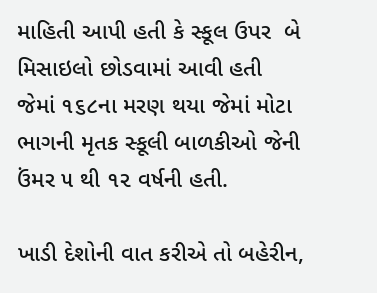માહિતી આપી હતી કે સ્કૂલ ઉપર  બે મિસાઇલો છોડવામાં આવી હતી જેમાં ૧૬૮ના મરણ થયા જેમાં મોટા ભાગની મૃતક સ્કૂલી બાળકીઓ જેની ઉંમર ૫ થી ૧૨ વર્ષની હતી.

ખાડી દેશોની વાત કરીએ તો બહેરીન,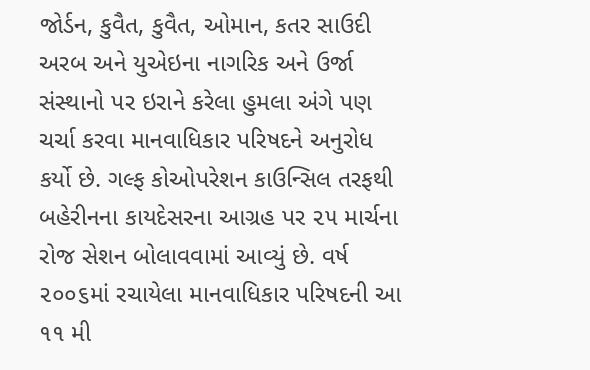જોર્ડન, કુવૈત, કુવૈત, ઓમાન, કતર સાઉદી અરબ અને યુએઇના નાગરિક અને ઉર્જા સંસ્થાનો પર ઇરાને કરેલા હુમલા અંગે પણ ચર્ચા કરવા માનવાધિકાર પરિષદને અનુરોધ કર્યો છે. ગલ્ફ કોઓપરેશન કાઉન્સિલ તરફથી બહેરીનના કાયદેસરના આગ્રહ પર ૨૫ માર્ચના રોજ સેશન બોલાવવામાં આવ્યું છે. વર્ષ ૨૦૦૬માં રચાયેલા માનવાધિકાર પરિષદની આ ૧૧ મી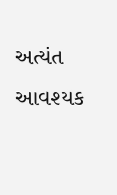અત્યંત આવશ્યક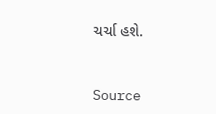ચર્ચા હશે.



Source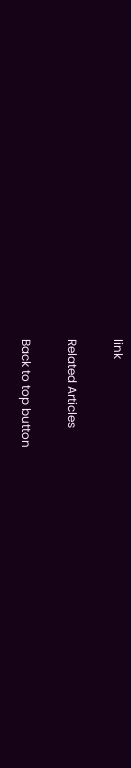link

Related Articles

Back to top button